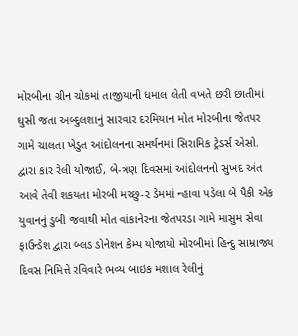મોરબીના ગ્રીન ચોકમાં તાજીયાની ધમાલ લેતી વખતે છરી છાતીમાં ઘુસી જતા અબ્દુલશાનું સારવાર દરમિયાન મોત મોરબીના જેતપર ગામે ચાલતા ખેડુત આંદોલનના સમર્થનમાં સિરામિક ટ્રેડર્સ એસો. દ્વારા કાર રેલી યોજાઈ, બે-ત્રણ દિવસમાં આંદોલનનો સુખદ અંત આવે તેવી શકયતા મોરબી મચ્છુ-૨ ડેમમાં ન્હાવા પડેલા બે પૈકી એક યુવાનનું ડુબી જવાથી મોત વાંકાનેરના જેતપરડા ગામે માસુમ સેવા ફાઉન્ડેશ દ્વારા બ્લડ ડોનેશન કેમ્પ યોજાયો મોરબીમાં હિન્દુ સામ્રાજ્ય દિવસ નિમિત્તે રવિવારે ભવ્ય બાઇક મશાલ રેલીનું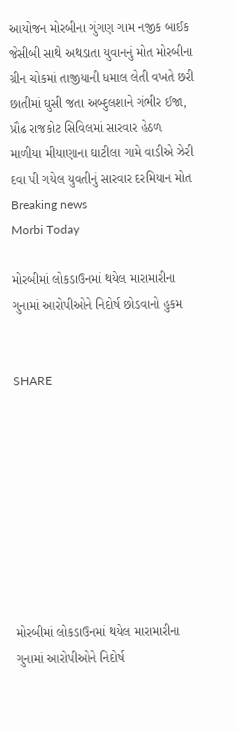આયોજન મોરબીના ગુંગણ ગામ નજીક બાઈક જેસીબી સાથે અથડાતા યુવાનનું મોત મોરબીના ગ્રીન ચોકમાં તાજીયાની ધમાલ લેતી વખતે છરી છાતીમાં ઘુસી જતા અબ્દુલશાને ગંભીર ઈજા, પ્રૌઢ રાજકોટ સિવિલમાં સારવાર હેઠળ  માળીયા મીયાણાના ઘાટીલા ગામે વાડીએ ઝેરી દવા પી ગયેલ યુવતીનું સારવાર દરમિયાન મોત
Breaking news
Morbi Today

મોરબીમાં લોકડાઉનમાં થયેલ મારામારીના ગુનામાં આરોપીઓને નિદોર્ષ છોડવાનો હુકમ


SHARE









મોરબીમાં લોકડાઉનમાં થયેલ મારામારીના ગુનામાં આરોપીઓને નિદોર્ષ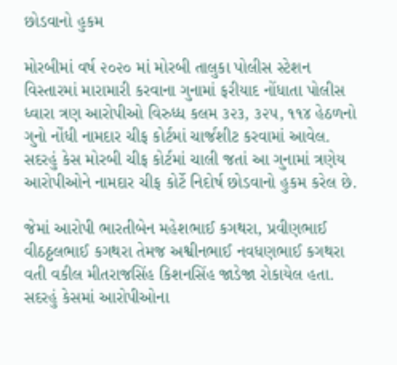છોડવાનો હુકમ

મોરબીમાં વર્ષ ૨૦૨૦ માં મોરબી તાલુકા પોલીસ સ્ટેશન વિસ્તારમાં મારામારી કરવાના ગુનામાં ફરીયાદ નોંધાતા પોલીસ ધ્વારા ત્રણ આરોપીઓ વિરુધ્ધ કલમ ૩૨૩, ૩૨૫, ૧૧૪ હેઠળનો ગુનો નોંધી નામદાર ચીફ કોર્ટમાં ચાર્જશીટ કરવામાં આવેલ. સદરહું કેસ મોરબી ચીફ કોર્ટમાં ચાલી જતાં આ ગુનામાં ત્રણેય આરોપીઓને નામદાર ચીફ કોર્ટે નિદોર્ષ છોડવાનો હુકમ કરેલ છે.

જેમાં આરોપી ભારતીબેન મહેશભાઈ કગથરા, પ્રવીણભાઈ વીઠઠ્ઠલભાઈ કગથરા તેમજ અશ્વીનભાઈ નવધણભાઈ કગથરા વતી વકીલ મીતરાજસિંહ કિશનસિંહ જાડેજા રોકાયેલ હતા. સદરહું કેસમાં આરોપીઓના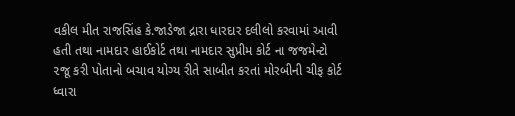વકીલ મીત રાજસિંહ કે.જાડેજા દ્રારા ધારદાર દલીલો કરવામાં આવી હતી તથા નામદાર હાઈકોર્ટ તથા નામદાર સુપ્રીમ કોર્ટ ના જજમેન્ટો ૨જૂ કરી પોતાનો બચાવ યોગ્ય રીતે સાબીત કરતાં મોરબીની ચીફ કોર્ટ ધ્વારા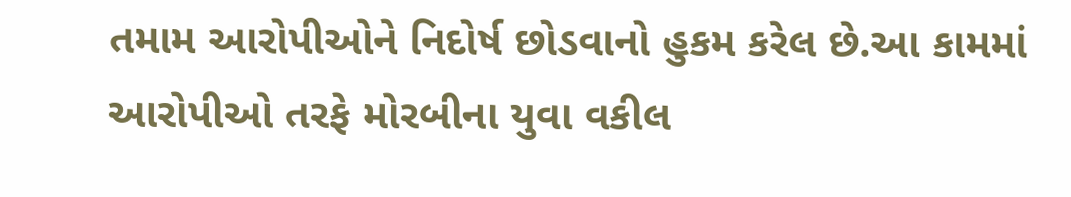તમામ આરોપીઓને નિદોર્ષ છોડવાનો હુકમ કરેલ છે.આ કામમાં આરોપીઓ તરફે મોરબીના યુવા વકીલ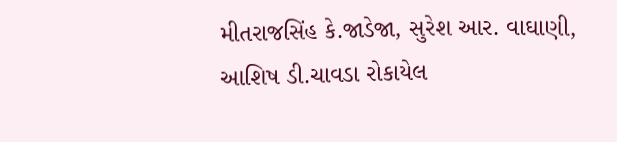મીતરાજસિંહ કે.જાડેજા, સુરેશ આર. વાઘાણી, આશિષ ડી.ચાવડા રોકાયેલ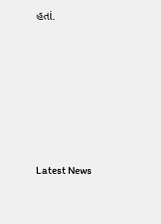હતાં.






Latest News